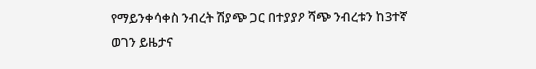የማይንቀሳቀስ ንብረት ሽያጭ ጋር በተያያዖ ሻጭ ንብረቱን ከ3ተኛ ወገን ይዜታና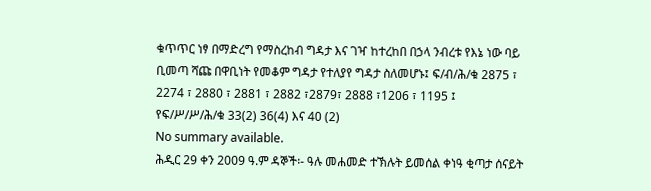ቁጥጥር ነፃ በማድረግ የማስረከብ ግዳታ እና ገዣ ከተረከበ በኃላ ንብረቱ የእኔ ነው ባይ ቢመጣ ሻጩ በዋቢነት የመቆም ግዳታ የተለያየ ግዳታ ስለመሆኑ፤ ፍ/ብ/ሕ/ቁ 2875 ፣ 2274 ፣ 2880 ፣ 2881 ፣ 2882 ፣2879፣ 2888 ፣1206 ፣ 1195 ፤ የፍ/ሥ/ሥ/ሕ/ቁ 33(2) 36(4) እና 40 (2)
No summary available.
ሕዲር 29 ቀን 2009 ዓ.ም ዳኞች፡- ዓሉ መሐመድ ተኽሉት ይመሰል ቀነዓ ቂጣታ ሰናይት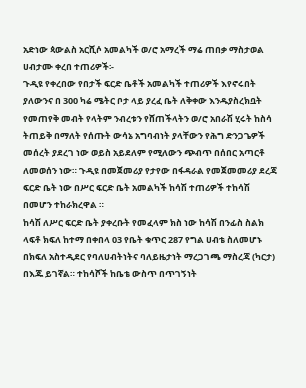አድነው ጳውልስ አርሺሶ አመልካች ወ/ሮ አማረች ማሬ ጠበቃ ማስታወል ሀብታሙ ቀረበ ተጠሪዎች፡-
ጉዲዩ የቀረበው የበታች ፍርድ ቤቶች አመልካች ተጠሪዎች እየኖሩበት ያለውንና በ 300 ካሬ ሜትር ቦታ ላይ ያረፈ ቤት ለቅቀው እንዱያስረክቧት የመጠየቅ መብት የላትም ንብረቱን የሸጠችላትን ወ/ሮ አበራሽ ሂሩት ከስሳ ትጠይቅ በማለት የሰጡት ውሳኔ አግባብነት ያላቸውን የሕግ ድንጋጌዎች መሰረት ያደረገ ነው ወይስ አይደለም የሚለውን ጭብጥ በሰበር አጣርቶ ለመወሰን ነው። ጉዲዩ በመጀመሪያ የታየው በፋዳራል የመጀመመሪያ ደረጃ ፍርድ ቤት ነው በሥር ፍርድ ቤት አመልካች ከሳሽ ተጠሪዎች ተከሳሽ በመሆን ተከራክረዋል ።
ከሳሽ ለሥር ፍርድ ቤት ያቀረቡት የመፈላም ክስ ነው ከሳሽ በንፊስ ስልክ ላፍቶ ክፍለ ከተማ በቀበላ 03 የቤት ቁጥር 287 የግል ሀብቴ ስለመሆኑ በክፍለ አስተዲደር የባለሀብትነትና ባለይዜታነት ማረጋገጫ ማስረጃ (ካርታ) በእጁ ይገኛል። ተከሳሾች ከቤቴ ውስጥ በጥገኝነት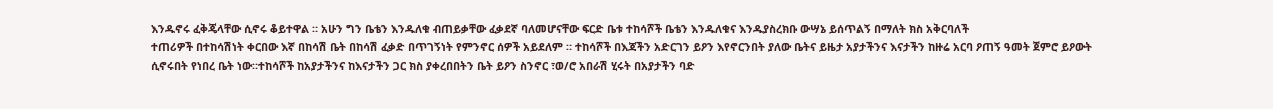እንዱኖሩ ፈቅጄላቸው ሲኖሩ ቆይተዋል ። አሁን ግን ቤቴን እንዱለቁ ብጠይቃቸው ፈቃደኛ ባለመሆናቸው ፍርድ ቤቱ ተከሳሾች ቤቴን እንዱለቁና እንዱያስረክቡ ውሣኔ ይሰጥልኝ በማለት ክስ አቅርባለች
ተጠሪዎች በተከሳሽነት ቀርበው እኛ በከሳሽ ቤት በከሳሽ ፈቃድ በጥገኝነት የምንኖር ሰዎች አይደለም ። ተከሳሾች በእጃችን አድርገን ይዖን እየኖርንበት ያለው ቤትና ይዜታ አያታችንና እናታችን ከዙሬ አርባ ዖጠኝ ዓመት ጀምሮ ይዖውት ሲኖሩበት የነበረ ቤት ነው።ተከሳሾች ከአያታችንና ከእናታችን ጋር ክስ ያቀረበበትን ቤት ይዖን ስንኖር ፣ወ/ሮ አበራሽ ሂሩት በአያታችን ባድ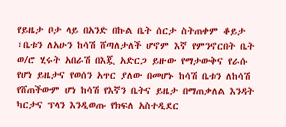የይዜታ ቦታ ላይ በአንድ በኩል ቤት ሰርታ ስትጠቀም ቆይታ ፣ቤቱን ለአሁን ከሳሽ ሸጣለታለች ሆኖም እኛ የምንኖርበት ቤት ወ/ሮ ሂሩት አበራሽ በእጇ አድርጋ ይዙው የማታውቅና የራሱ የሆነ ይዜታና የወሰን አጥር ያለው በመሆኑ ከሳሽ ቤቱን ለከሳሽ የሸጠችውም ሆነ ከሳሽ የእኛን ቤትና ይዜታ በማጠቃለል እንዳት ካርታና ፕላን እንዲወጡ የክፍለ አስተዲደር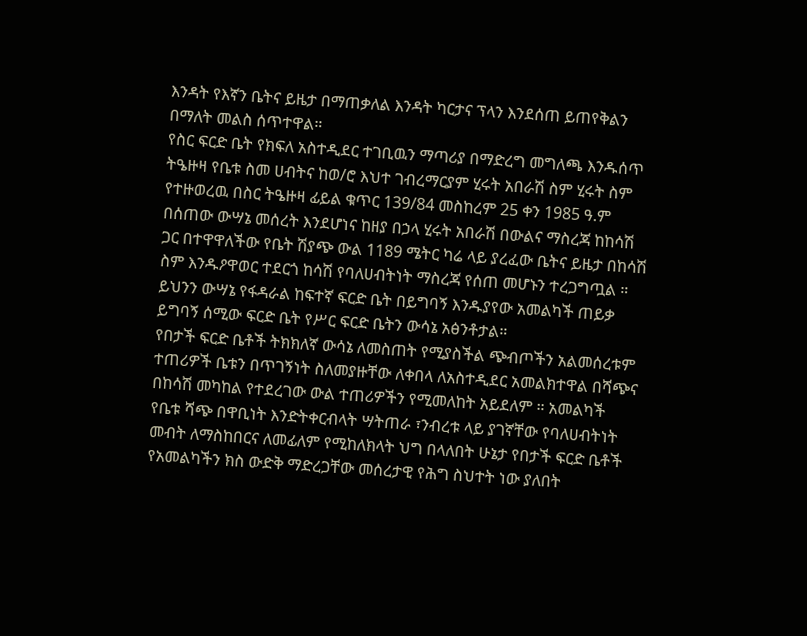እንዳት የእኛን ቤትና ይዜታ በማጠቃለል እንዳት ካርታና ፕላን እንደሰጠ ይጠየቅልን በማለት መልስ ሰጥተዋል።
የስር ፍርድ ቤት የክፍለ አስተዲደር ተገቢዉን ማጣሪያ በማድረግ መግለጫ እንዱሰጥ ትዔዙዛ የቤቱ ስመ ሀብትና ከወ/ሮ እህተ ገብረማርያም ሂሩት አበራሽ ስም ሂሩት ስም የተዙወረዉ በስር ትዔዙዛ ፊይል ቁጥር 139/84 መስከረም 25 ቀን 1985 ዓ.ም በሰጠው ውሣኔ መሰረት እንደሆነና ከዘያ በኃላ ሂሩት አበራሽ በውልና ማስረጃ ከከሳሽ ጋር በተዋዋለችው የቤት ሽያጭ ውል 1189 ሜትር ካሬ ላይ ያረፈው ቤትና ይዜታ በከሳሽ ስም እንዱዖዋወር ተደርጎ ከሳሽ የባለሀብትነት ማስረጃ የሰጠ መሆኑን ተረጋግጧል ።
ይህንን ውሣኔ የፋዳራል ከፍተኛ ፍርድ ቤት በይግባኝ እንዱያየው አመልካች ጠይቃ ይግባኝ ሰሚው ፍርድ ቤት የሥር ፍርድ ቤትን ውሳኔ አፅንቶታል።
የበታች ፍርድ ቤቶች ትክክለኛ ውሳኔ ለመስጠት የሚያስችል ጭብጦችን አልመሰረቱም ተጠሪዎች ቤቱን በጥገኝነት ስለመያዙቸው ለቀበላ ለአስተዲደር አመልክተዋል በሻጭና በከሳሽ መካከል የተደረገው ውል ተጠሪዎችን የሚመለከት አይደለም ። አመልካች የቤቱ ሻጭ በዋቢነት እንድትቀርብላት ሣትጠራ ፣ንብረቱ ላይ ያገኛቸው የባለሀብትነት መብት ለማስከበርና ለመፊለም የሚከለክላት ህግ በላለበት ሁኔታ የበታች ፍርድ ቤቶች የአመልካችን ክስ ውድቅ ማድረጋቸው መሰረታዊ የሕግ ስህተት ነው ያለበት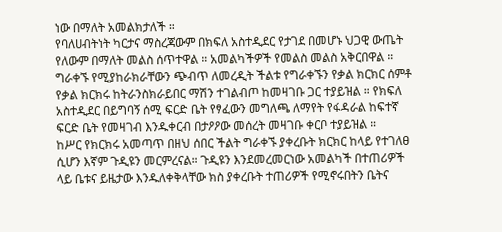ነው በማለት አመልክታለች ።
የባለሀብትነት ካርታና ማስረጃውም በክፍለ አስተዲደር የታገደ በመሆኑ ህጋዊ ውጤት የለውም በማለት መልስ ሰጥተዋል ። አመልካችዎች የመልስ መልስ አቅርበዋል ።
ግራቀኙ የሚያከራክራቸውን ጭብጥ ለመረዲት ችልቱ የግራቀኙን የቃል ክርክር ሰምቶ የቃል ክርክሩ ከትራንስክራይበር ማሽን ተገልብጦ ከመዛገቡ ጋር ተያይዝል ። የክፍለ አስተዲደር በይግባኝ ሰሚ ፍርድ ቤት የፃፈውን መግለጫ ለማየት የፋዳራል ከፍተኛ ፍርድ ቤት የመዛገብ እንዱቀርብ በታዖዖው መሰረት መዛገቡ ቀርቦ ተያይዝል ።
ከሥር የክርክሩ አመጣጥ በዘህ ሰበር ችልት ግራቀኙ ያቀረቡት ክርክር ከላይ የተገለፀ ሲሆን እኛም ጉዲዩን መርምረናል። ጉዲዩን እንደመረመርነው አመልካች በተጠሪዎች ላይ ቤቱና ይዜታው እንዱለቀቅላቸው ክስ ያቀረቡት ተጠሪዎች የሚኖሩበትን ቤትና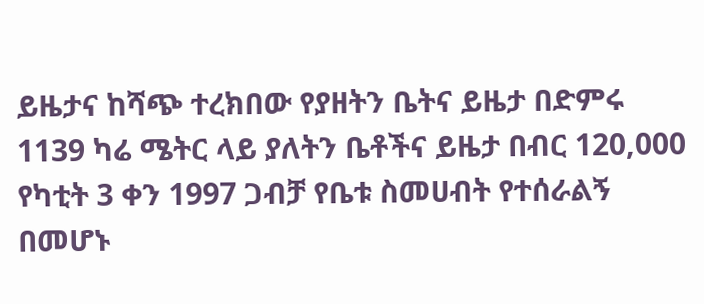ይዜታና ከሻጭ ተረክበው የያዘትን ቤትና ይዜታ በድምሩ 1139 ካሬ ሜትር ላይ ያለትን ቤቶችና ይዜታ በብር 120,000 የካቲት 3 ቀን 1997 ጋብቻ የቤቱ ስመሀብት የተሰራልኝ በመሆኑ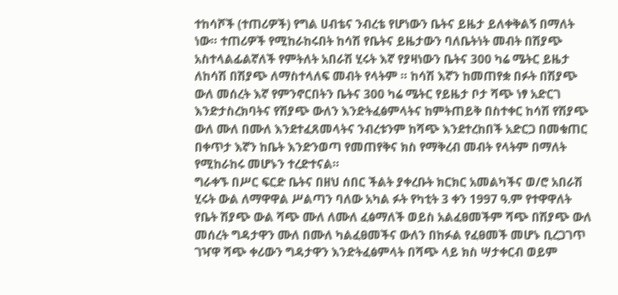ተከሳሾች (ተጠሪዎች) የግል ሀብቴና ንብረቴ የሆነውን ቤትና ይዜታ ይለቀቅልኝ በማለት ነው። ተጠሪዎች የሚከራከሩበት ከሳሽ የቤትና ይዜታውን ባለቤትነት መብት በሽያጭ አስተላልፊልኛለች የምትለት አበራሽ ሂሩት እኛ የያዛነውን ቤትና 300 ካሬ ሜትር ይዜታ ለከሳሽ በሽያጭ ለማስተላለፍ መብት የላትም ። ከሳሽ እኛን ከመጠየቋ በፉት በሽያጭ ውለ መሰረት እኛ የምንኖርበትን ቤትና 300 ካሬ ሜትር የይዜታ ቦታ ሻጭ ነፃ አድርገ እንድታስረክባትና የሽያጭ ውለን እንድትፈፅምላትና ከምትጠይቅ በስተቀር ከሳሽ የሽያጭ ውለ ሙለ በሙለ እንደተፈጸመላትና ንብረቱንም ከሻጭ እንደተረከበች አድርጋ በመቁጠር በቀጥታ እኛን ከቤት እንድንወጣ የመጠየቅና ክስ የማቅረብ መብት የላትም በማለት የሚከራከሩ መሆኑን ተረድተናል።
ግራቀኙ በሥር ፍርድ ቤትና በዘህ ሰበር ችልት ያቀረቡት ክርክር አመልካችና ወ/ሮ አበራሽ ሂሩት ውል ለማዋዋል ሥልጣን ባለው አካል ፉት የካቲት 3 ቀን 1997 ዓ.ም የተዋዋለት የቤት ሽያጭ ውል ሻጭ ሙለ ለሙለ ፈፅማለች ወይስ አልፈፀመችም ሻጭ በሽያጭ ውለ መሰረት ግዳታዋን ሙለ በሙለ ካልፈፀመችና ውለን በከፉል የፈፀመች መሆኑ ቢረጋገጥ ገዣዋ ሻጭ ቀሪውን ግዳታዋን እንድትፈፅምላት በሻጭ ላይ ክስ ሣታቀርብ ወይም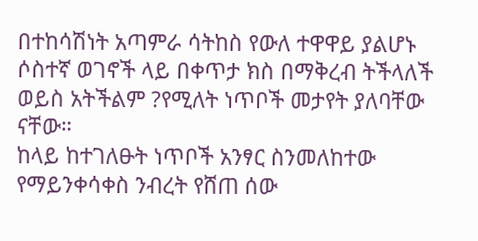በተከሳሽነት አጣምራ ሳትከስ የውለ ተዋዋይ ያልሆኑ ሶስተኛ ወገኖች ላይ በቀጥታ ክስ በማቅረብ ትችላለች ወይስ አትችልም ?የሚለት ነጥቦች መታየት ያለባቸው ናቸው።
ከላይ ከተገለፁት ነጥቦች አንፃር ስንመለከተው የማይንቀሳቀስ ንብረት የሸጠ ሰው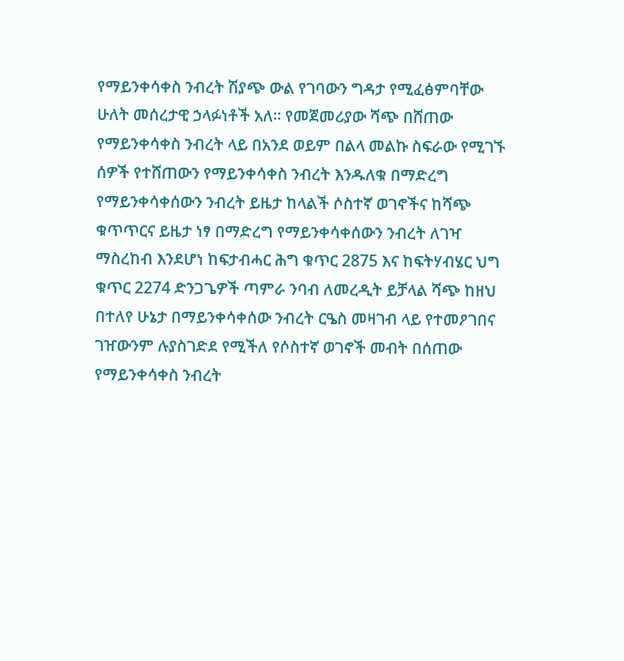የማይንቀሳቀስ ንብረት ሽያጭ ውል የገባውን ግዳታ የሚፈፅምባቸው ሁለት መሰረታዊ ኃላፉነቶች አለ። የመጀመሪያው ሻጭ በሸጠው የማይንቀሳቀስ ንብረት ላይ በአንደ ወይም በልላ መልኩ ስፍራው የሚገኙ ሰዎች የተሸጠውን የማይንቀሳቀስ ንብረት እንዱለቁ በማድረግ የማይንቀሳቀሰውን ንብረት ይዜታ ከላልች ሶስተኛ ወገኖችና ከሻጭ ቁጥጥርና ይዜታ ነፃ በማድረግ የማይንቀሳቀሰውን ንብረት ለገዣ ማስረከብ እንደሆነ ከፍታብሓር ሕግ ቁጥር 2875 እና ከፍትሃብሄር ህግ ቁጥር 2274 ድንጋጌዎች ጣምራ ንባብ ለመረዲት ይቻላል ሻጭ ከዘህ በተለየ ሁኔታ በማይንቀሳቀሰው ንብረት ርዔስ መዛገብ ላይ የተመዖገበና ገዠውንም ሉያስገድደ የሚችለ የሶስተኛ ወገኖች መብት በሰጠው የማይንቀሳቀስ ንብረት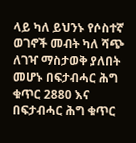ላይ ካለ ይህንኑ የሶስተኛ ወገኖች መብት ካለ ሻጭ ለገዣ ማስታወቅ ያለበት መሆኑ በፍታብሓር ሕግ ቁጥር 2880 እና በፍታብሓር ሕግ ቁጥር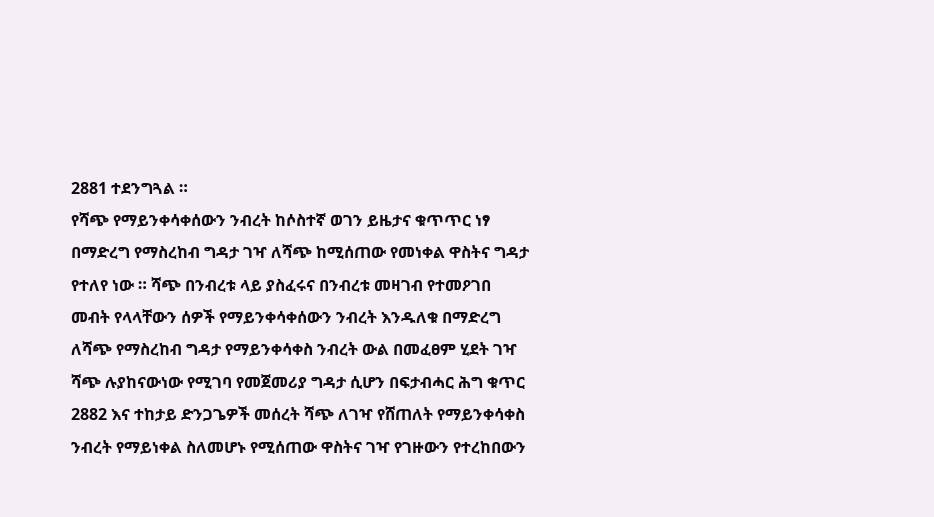2881 ተደንግጓል ።
የሻጭ የማይንቀሳቀሰውን ንብረት ከሶስተኛ ወገን ይዜታና ቁጥጥር ነፃ በማድረግ የማስረከብ ግዳታ ገዣ ለሻጭ ከሚሰጠው የመነቀል ዋስትና ግዳታ የተለየ ነው ። ሻጭ በንብረቱ ላይ ያስፈሩና በንብረቱ መዛገብ የተመዖገበ መብት የላላቸውን ሰዎች የማይንቀሳቀሰውን ንብረት እንዱለቁ በማድረግ ለሻጭ የማስረከብ ግዳታ የማይንቀሳቀስ ንብረት ውል በመፈፀም ሂደት ገዣ ሻጭ ሉያከናውነው የሚገባ የመጀመሪያ ግዳታ ሲሆን በፍታብሓር ሕግ ቁጥር 2882 እና ተከታይ ድንጋጌዎች መሰረት ሻጭ ለገዣ የሸጠለት የማይንቀሳቀስ ንብረት የማይነቀል ስለመሆኑ የሚሰጠው ዋስትና ገዣ የገዙውን የተረከበውን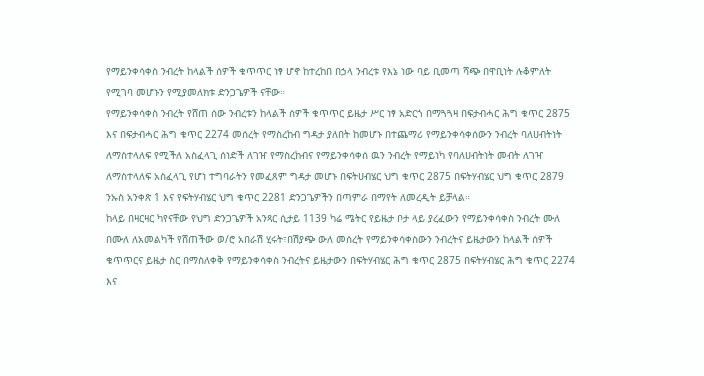የማይንቀሳቀስ ንብረት ከላልች ሰዎች ቁጥጥር ነፃ ሆኖ ከተረከበ በኃላ ንብረቱ የእኔ ነው ባይ ቢመጣ ሻጭ በዋቢነት ሉቆምለት የሚገባ መሆኑን የሚያመለክቱ ድንጋጌዎች ናቸው።
የማይንቀሳቀስ ንብረት የሸጠ ሰው ንብረቱን ከላልች ሰዎች ቁጥጥር ይዜታ ሥር ነፃ አድርጎ በማጓጓዛ በፍታብሓር ሕግ ቁጥር 2875 እና በፍታብሓር ሕግ ቁጥር 2274 መሰረት የማስረከብ ግዳታ ያለበት ከመሆኑ በተጨማሪ የማይንቀሳቀሰውን ንብረት ባለሀብትነት ለማስተላለፍ የሚችለ አስፈላጊ ሰነድች ለገዠ የማስረከብና የማይንቀሳቀሰ ዉን ንብረት የማይነካ የባለሀብትነት መብት ለገዣ ለማስተላለፍ አስፈላጊ የሆነ ተግባራትን የመፈጸም ግዳታ መሆኑ በፍትሀብሄር ህግ ቁጥር 2875 በፍትሃብሄር ህግ ቁጥር 2879 ንኡስ አንቀጽ 1 እና የፍትሃብሄር ህግ ቁጥር 2281 ድንጋጌዎችን በጣምራ በማየት ለመረዲት ይቻላል።
ከላይ በዛርዛር ካየናቸው የህግ ድንጋጌዎች አንጻር ሲታይ 1139 ካሬ ሜትር የይዜታ ቦታ ላይ ያረፈውን የማይንቀሳቀስ ንብረት ሙለ በሙለ ለአመልካች የሸጠችው ወ/ሮ አበራሽ ሂሩት፣በሽያጭ ውለ መሰረት የማይንቀሳቀስውን ንብረትና ይዜታውን ከላልች ሰዎች ቁጥጥርና ይዜታ ስር በማስለቀቅ የማይንቀሳቀስ ንብረትና ይዜታውን በፍትሃብሄር ሕግ ቁጥር 2875 በፍትሃብሄር ሕግ ቁጥር 2274 እና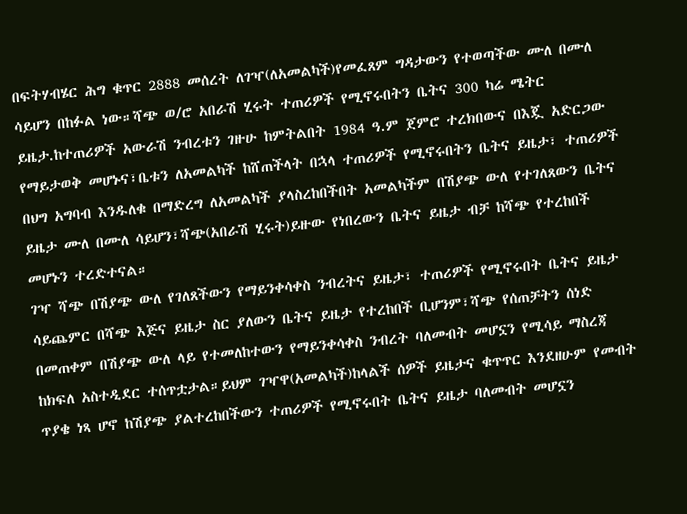በፍትሃብሄር ሕግ ቁጥር 2888 መሰረት ለገዣ(ለአመልካች)የመፈጸም ግዳታውን የተወጣችው ሙለ በሙለ ሳይሆን በከፉል ነው።ሻጭ ወ/ሮ አበራሽ ሂሩት ተጠሪዎች የሚኖሩበትን ቤትና 300 ካሬ ሜትር ይዜታ.ከተጠሪዎች አውራሽ ንብረቱን ገዙሁ ከምትልበት 1984 ዓ.ም ጀምሮ ተረክበውና በእጇ አድርጋው የማይታወቅ መሆኑና፣ቤቱን ለአመልካች ከሸጠችላት በኋላ ተጠሪዎች የሚኖሩበትን ቤትና ይዜታ፣ ተጠሪዎች በህግ አግባብ እንዱለቁ በማድረግ ለአመልካች ያላስረከበችበት አመልካችም በሽያጭ ውለ የተገለጸውን ቤትና ይዜታ ሙለ በሙለ ሳይሆን፣ሻጭ(አበራሽ ሂሩት)ይዙው የነበረውን ቤትና ይዜታ ብቻ ከሻጭ የተረከበች መሆኑን ተረድተናል።
ገዣ ሻጭ በሽያጭ ውለ የገለጸችውን የማይንቀሳቀስ ንብረትና ይዜታ፣ ተጠሪዎች የሚኖሩበት ቤትና ይዜታ ሳይጨምር በሻጭ እጅና ይዜታ ስር ያለውን ቤትና ይዜታ የተረከበች ቢሆንም፣ሻጭ የሰጠቻትን ሰነድ በመጠቀም በሽያጭ ውለ ላይ የተመለከተውን የማይንቀሳቀስ ንብረት ባለመብት መሆኗን የሚሳይ ማስረጃ ከክፍለ አስተዲደር ተሰጥቷታል።ይህም ገዣዋ(አመልካች)ከላልች ሰዎች ይዜታና ቁጥጥር እንደዘሁም የመብት ጥያቄ ነጻ ሆኖ ከሽያጭ ያልተረከበችውን ተጠሪዎች የሚኖሩበት ቤትና ይዜታ ባለመብት መሆኗን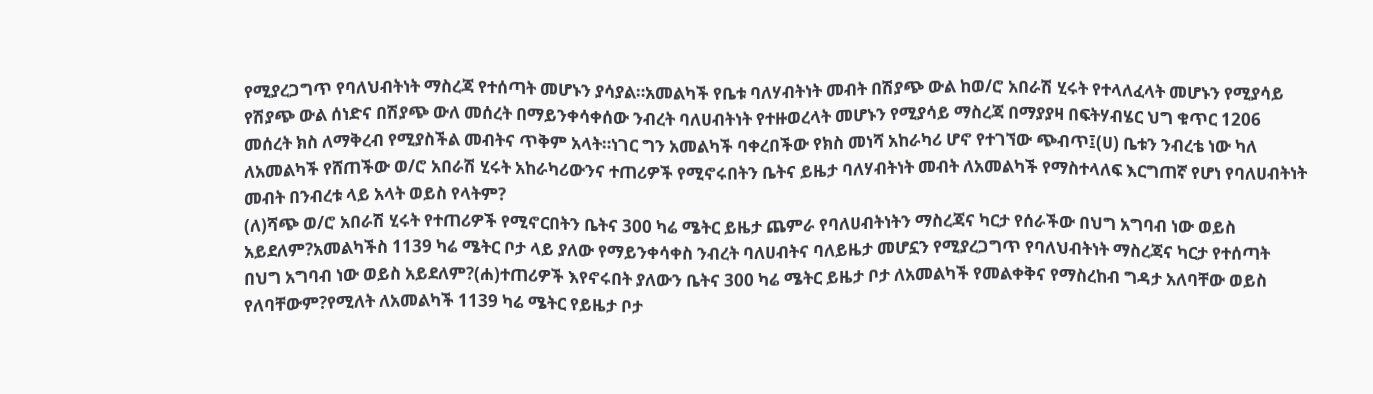የሚያረጋግጥ የባለህብትነት ማስረጃ የተሰጣት መሆኑን ያሳያል።አመልካች የቤቱ ባለሃብትነት መብት በሽያጭ ውል ከወ/ሮ አበራሽ ሂሩት የተላለፈላት መሆኑን የሚያሳይ የሽያጭ ውል ሰነድና በሽያጭ ውለ መሰረት በማይንቀሳቀሰው ንብረት ባለሀብትነት የተዙወረላት መሆኑን የሚያሳይ ማስረጃ በማያያዛ በፍትሃብሄር ህግ ቁጥር 1206 መሰረት ክስ ለማቅረብ የሚያስችል መብትና ጥቅም አላት።ነገር ግን አመልካች ባቀረበችው የክስ መነሻ አከራካሪ ሆኖ የተገኘው ጭብጥ፤(ሀ) ቤቱን ንብረቴ ነው ካለ ለአመልካች የሸጠችው ወ/ሮ አበራሽ ሂሩት አከራካሪውንና ተጠሪዎች የሚኖሩበትን ቤትና ይዜታ ባለሃብትነት መብት ለአመልካች የማስተላለፍ እርግጠኛ የሆነ የባለሀብትነት መብት በንብረቱ ላይ አላት ወይስ የላትም?
(ለ)ሻጭ ወ/ሮ አበራሽ ሂሩት የተጠሪዎች የሚኖርበትን ቤትና 300 ካሬ ሜትር ይዜታ ጨምራ የባለሀብትነትን ማስረጃና ካርታ የሰራችው በህግ አግባብ ነው ወይስ አይደለም?አመልካችስ 1139 ካሬ ሜትር ቦታ ላይ ያለው የማይንቀሳቀስ ንብረት ባለሀብትና ባለይዜታ መሆኗን የሚያረጋግጥ የባለህብትነት ማስረጃና ካርታ የተሰጣት በህግ አግባብ ነው ወይስ አይደለም?(ሐ)ተጠሪዎች እየኖሩበት ያለውን ቤትና 300 ካሬ ሜትር ይዜታ ቦታ ለአመልካች የመልቀቅና የማስረከብ ግዳታ አለባቸው ወይስ የለባቸውም?የሚለት ለአመልካች 1139 ካሬ ሜትር የይዜታ ቦታ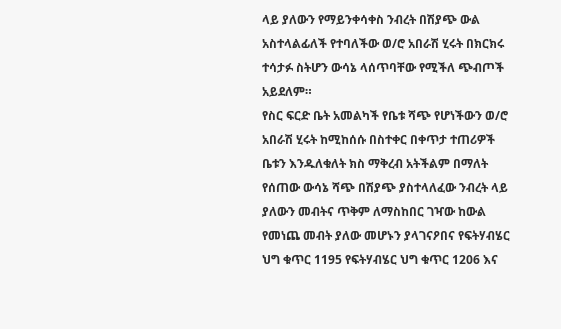ላይ ያለውን የማይንቀሳቀስ ንብረት በሽያጭ ውል አስተላልፊለች የተባለችው ወ/ሮ አበራሽ ሂሩት በክርክሩ ተሳታፉ ስትሆን ውሳኔ ላሰጥባቸው የሚችለ ጭብጦች አይደለም።
የስር ፍርድ ቤት አመልካች የቤቱ ሻጭ የሆነችውን ወ/ሮ አበራሽ ሂሩት ከሚከሰሱ በስተቀር በቀጥታ ተጠሪዎች ቤቱን እንዱለቁለት ክስ ማቅረብ አትችልም በማለት የሰጠው ውሳኔ ሻጭ በሽያጭ ያስተላለፈው ንብረት ላይ ያለውን መብትና ጥቅም ለማስከበር ገዣው ከውል የመነጨ መብት ያለው መሆኑን ያላገናዖበና የፍትሃብሄር ህግ ቁጥር 1195 የፍትሃብሄር ህግ ቁጥር 1206 እና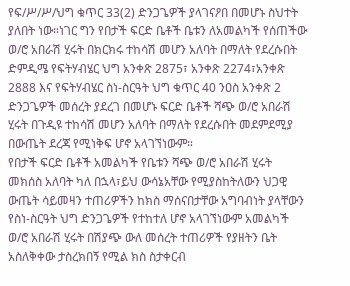የፍ/ሥ/ሥ/ህግ ቁጥር 33(2) ድንጋጌዎች ያላገናዖበ በመሆኑ ስህተት ያለበት ነው።ነገር ግን የበታች ፍርድ ቤቶች ቤቱን ለአመልካች የሰጠችው ወ/ሮ አበራሽ ሂሩት በክርክሩ ተከሳሽ መሆን አለባት በማለት የደረሱበት ድምዲሜ የፍትሃብሄር ህግ አንቀጽ 2875፣ አንቀጽ 2274፣አንቀጽ 2888 እና የፍትሃብሄር ስነ-ስርዓት ህግ ቁጥር 40 ንዐስ አንቀጽ 2 ድንጋጌዎች መሰረት ያደረገ በመሆኑ ፍርድ ቤቶች ሻጭ ወ/ሮ አበራሽ ሂሩት በጉዲዩ ተከሳሽ መሆን አለባት በማለት የደረሱበት መደምደሚያ በውጤት ደረጃ የሚነቅፍ ሆኖ አላገኘነውም።
የበታች ፍርድ ቤቶች አመልካች የቤቱን ሻጭ ወ/ሮ አበራሽ ሂሩት መክሰስ አለባት ካለ በኋላ፣ይህ ውሳኔአቸው የሚያስከትለውን ህጋዊ ውጤት ሳይመዛን ተጠሪዎችን ከክስ ማሰናበታቸው አግባብነት ያላቸውን የስነ-ስርዓት ህግ ድንጋጌዎች የተከተለ ሆኖ አላገኘነውም አመልካች ወ/ሮ አበራሽ ሂሩት በሽያጭ ውለ መሰረት ተጠሪዎች የያዘትን ቤት አስለቅቀው ታስረክበኝ የሚል ክስ ስታቀርብ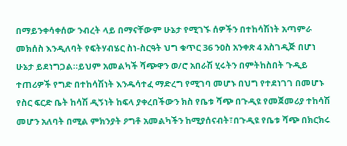በማይንቀሳቀሰው ንብረት ላይ በማናቸውም ሁኔታ የሚገኙ ሰዎችን በተከሳሽነት አጣምራ መክሰስ እንዲለባት የፍትሃብሄር ስነ-ስርዓት ህግ ቁጥር 36 ንዐስ አንቀጽ 4 አስገዲጅ በሆነ ሁኔታ ይደነግጋል።ይህም አመልካች ሻጭዋን ወ/ሮ አበራሽ ሂሩትን በምትከስበት ጉዲይ ተጠሪዎች የግድ በተከሳሽነት እንዱሳተፈ ማድረግ የሚገባ መሆኑ በህግ የተደነገገ በመሆኑ የስር ፍርድ ቤት ከሳሽ ዲኝነት ከፍላ ያቀረበችውን ክስ የቤቱ ሻጭ በጉዲዩ የመጀመሪያ ተከሳሽ መሆን አለባት በሚል ምክንያት ዖግቶ አመልካችን ከሚያሰናብት፣በጉዲዩ የቤቱ ሻጭ በክርክሩ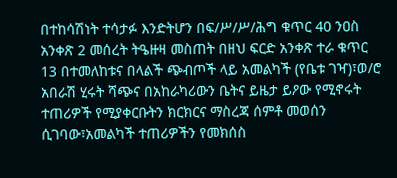በተከሳሽነት ተሳታፉ እንድትሆን በፍ/ሥ/ሥ/ሕግ ቁጥር 40 ንዐስ አንቀጽ 2 መሰረት ትዔዙዛ መስጠት በዘህ ፍርድ አንቀጽ ተራ ቁጥር 13 በተመለከቱና በላልች ጭብጦች ላይ አመልካች (የቤቱ ገዣ)፣ወ/ሮ አበራሽ ሂሩት ሻጭና በአከራካሪውን ቤትና ይዜታ ይዖው የሚኖሩት ተጠሪዎች የሚያቀርቡትን ክርክርና ማስረጃ ሰምቶ መወሰን ሲገባው፣አመልካች ተጠሪዎችን የመክሰስ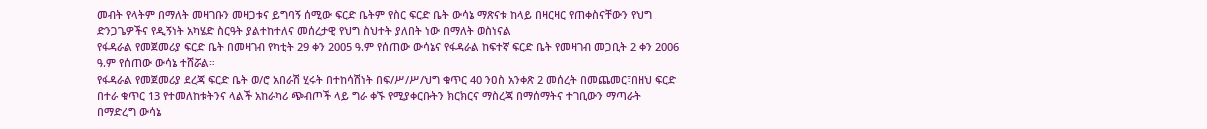መብት የላትም በማለት መዛገቡን መዛጋቱና ይግባኝ ሰሚው ፍርድ ቤትም የስር ፍርድ ቤት ውሳኔ ማጽናቱ ከላይ በዛርዛር የጠቀስናቸውን የህግ ድንጋጌዎችና የዲኝነት አካሄድ ስርዓት ያልተከተለና መሰረታዊ የህግ ስህተት ያለበት ነው በማለት ወስነናል
የፋዳራል የመጀመሪያ ፍርድ ቤት በመዛገብ የካቲት 29 ቀን 2005 ዓ.ም የሰጠው ውሳኔና የፋዳራል ከፍተኛ ፍርድ ቤት የመዛገብ መጋቢት 2 ቀን 2006 ዓ.ም የሰጠው ውሳኔ ተሸሯል።
የፋዳራል የመጀመሪያ ደረጃ ፍርድ ቤት ወ/ሮ አበራሽ ሂሩት በተከሳሽነት በፍ/ሥ/ሥ/ህግ ቁጥር 40 ንዐስ አንቀጽ 2 መሰረት በመጨመር፣በዘህ ፍርድ በተራ ቁጥር 13 የተመለከቱትንና ላልች አከራካሪ ጭብጦች ላይ ግራ ቀኙ የሚያቀርቡትን ክርክርና ማስረጃ በማሰማትና ተገቢውን ማጣራት በማድረግ ውሳኔ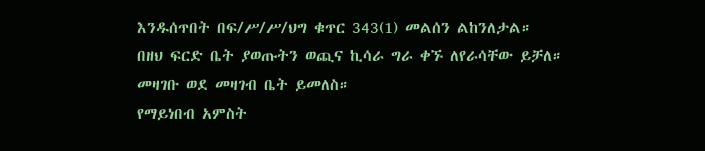እንዱሰጥበት በፍ/ሥ/ሥ/ህግ ቁጥር 343(1) መልሰን ልከንለታል።
በዘህ ፍርድ ቤት ያወጡትን ወጪና ኪሳራ ግራ ቀኙ ለየራሳቸው ይቻለ።
መዛገቡ ወደ መዛገብ ቤት ይመለስ።
የማይነበብ አምስት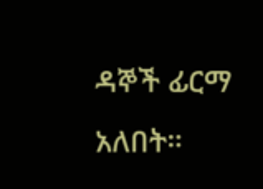ዳኞች ፊርማ አለበት።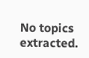No topics extracted.